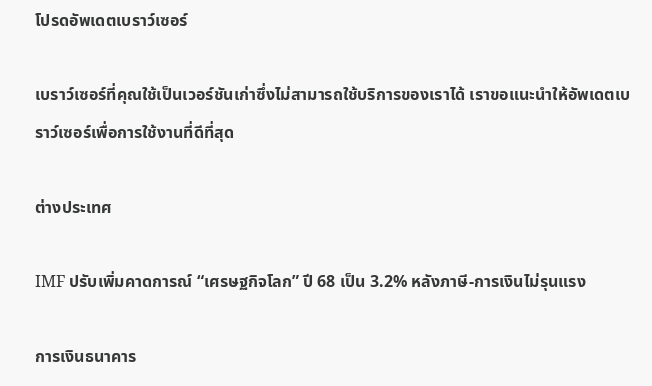โปรดอัพเดตเบราว์เซอร์

เบราว์เซอร์ที่คุณใช้เป็นเวอร์ชันเก่าซึ่งไม่สามารถใช้บริการของเราได้ เราขอแนะนำให้อัพเดตเบราว์เซอร์เพื่อการใช้งานที่ดีที่สุด

ต่างประเทศ

IMF ปรับเพิ่มคาดการณ์ “เศรษฐกิจโลก” ปี 68 เป็น 3.2% หลังภาษี-การเงินไม่รุนแรง

การเงินธนาคาร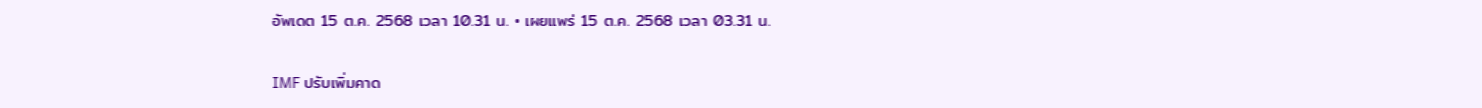อัพเดต 15 ต.ค. 2568 เวลา 10.31 น. • เผยแพร่ 15 ต.ค. 2568 เวลา 03.31 น.

IMF ปรับเพิ่มคาด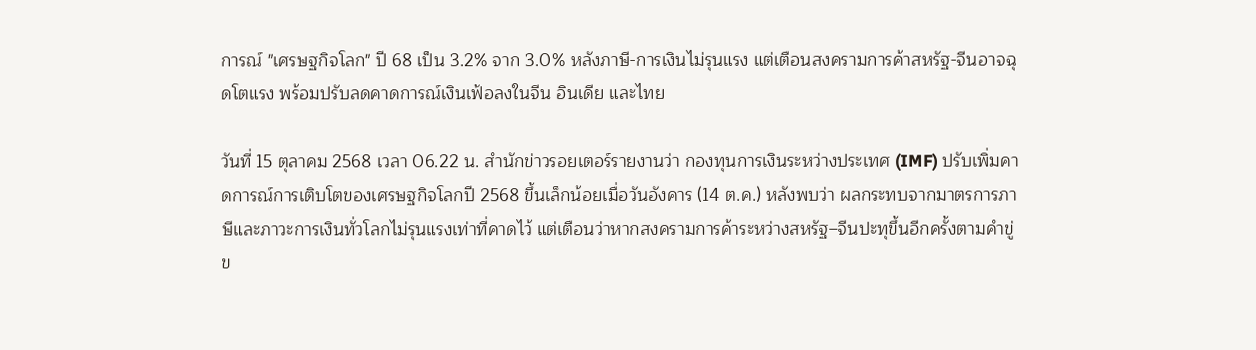การณ์ "เศรษฐกิจโลก" ปี 68 เป็น 3.2% จาก 3.0% หลังภาษี-การเงินไม่รุนแรง แต่เตือนสงครามการค้าสหรัฐ-จีนอาจฉุดโตแรง พร้อมปรับลดคาดการณ์เงินเฟ้อลงในจีน อินเดีย และไทย

วันที่ 15 ตุลาคม 2568 เวลา 06.22 น. สำนักข่าวรอยเตอร์รายงานว่า กองทุนการเงินระหว่างประเทศ (IMF) ปรับเพิ่มคาดการณ์การเติบโตของเศรษฐกิจโลกปี 2568 ขึ้นเล็กน้อยเมื่อวันอังคาร (14 ต.ค.) หลังพบว่า ผลกระทบจากมาตรการภาษีและภาวะการเงินทั่วโลกไม่รุนแรงเท่าที่คาดไว้ แต่เตือนว่าหากสงครามการค้าระหว่างสหรัฐ–จีนปะทุขึ้นอีกครั้งตามคำขู่ข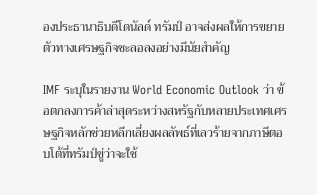องประธานาธิบดีโดนัลด์ ทรัมป์ อาจส่งผลให้การขยายตัวทางเศรษฐกิจชะลอลงอย่างมีนัยสำคัญ

IMF ระบุในรายงาน World Economic Outlook ว่า ข้อตกลงการค้าล่าสุดระหว่างสหรัฐกับหลายประเทศเศรษฐกิจหลักช่วยหลีกเลี่ยงผลลัพธ์ที่เลวร้ายจากภาษีตอบโต้ที่ทรัมป์ขู่ว่าจะใช้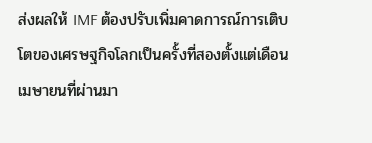ส่งผลให้ IMF ต้องปรับเพิ่มคาดการณ์การเติบโตของเศรษฐกิจโลกเป็นครั้งที่สองตั้งแต่เดือนเมษายนที่ผ่านมา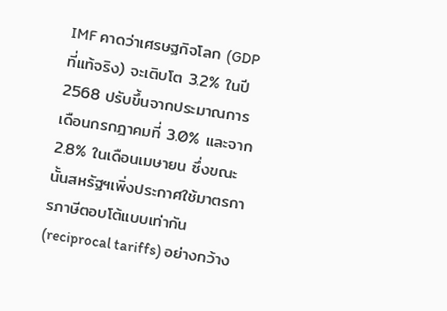IMF คาดว่าเศรษฐกิจโลก (GDP ที่แท้จริง) จะเติบโต 3.2% ในปี 2568 ปรับขึ้นจากประมาณการเดือนกรกฎาคมที่ 3.0% และจาก 2.8% ในเดือนเมษายน ซึ่งขณะนั้นสหรัฐฯเพิ่งประกาศใช้มาตรการภาษีตอบโต้แบบเท่ากัน (reciprocal tariffs) อย่างกว้าง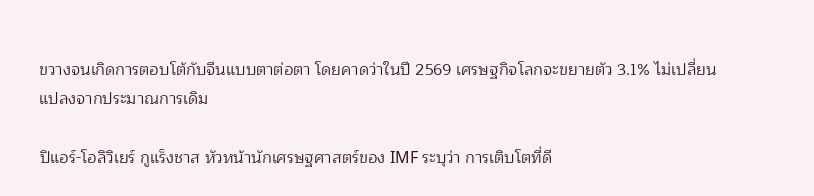ขวางจนเกิดการตอบโต้กับจีนแบบตาต่อตา โดยคาดว่าในปี 2569 เศรษฐกิจโลกจะขยายตัว 3.1% ไม่เปลี่ยนแปลงจากประมาณการเดิม

ปิแอร์-โอลิวิเยร์ กูแร็งชาส หัวหน้านักเศรษฐศาสตร์ของ IMF ระบุว่า การเติบโตที่ดี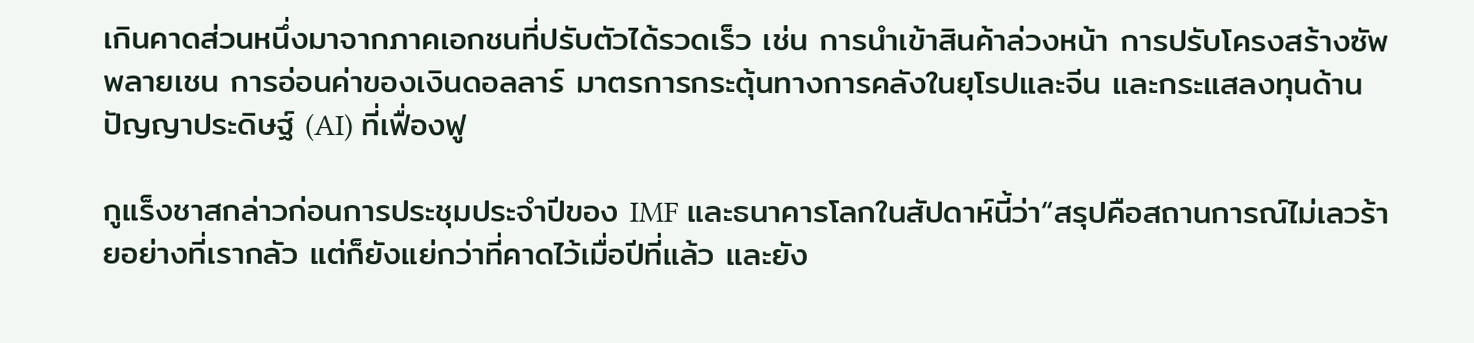เกินคาดส่วนหนึ่งมาจากภาคเอกชนที่ปรับตัวได้รวดเร็ว เช่น การนำเข้าสินค้าล่วงหน้า การปรับโครงสร้างซัพพลายเชน การอ่อนค่าของเงินดอลลาร์ มาตรการกระตุ้นทางการคลังในยุโรปและจีน และกระแสลงทุนด้านปัญญาประดิษฐ์ (AI) ที่เฟื่องฟู

กูแร็งชาสกล่าวก่อนการประชุมประจำปีของ IMF และธนาคารโลกในสัปดาห์นี้ว่า“สรุปคือสถานการณ์ไม่เลวร้ายอย่างที่เรากลัว แต่ก็ยังแย่กว่าที่คาดไว้เมื่อปีที่แล้ว และยัง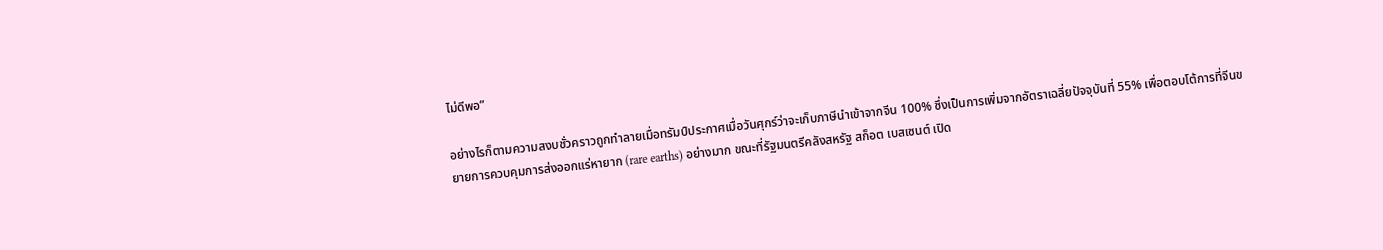ไม่ดีพอ”

อย่างไรก็ตามความสงบชั่วคราวถูกทำลายเมื่อทรัมป์ประกาศเมื่อวันศุกร์ว่าจะเก็บภาษีนำเข้าจากจีน 100% ซึ่งเป็นการเพิ่มจากอัตราเฉลี่ยปัจจุบันที่ 55% เพื่อตอบโต้การที่จีนขยายการควบคุมการส่งออกแร่หายาก (rare earths) อย่างมาก ขณะที่รัฐมนตรีคลังสหรัฐ สก็อต เบสเซนต์ เปิด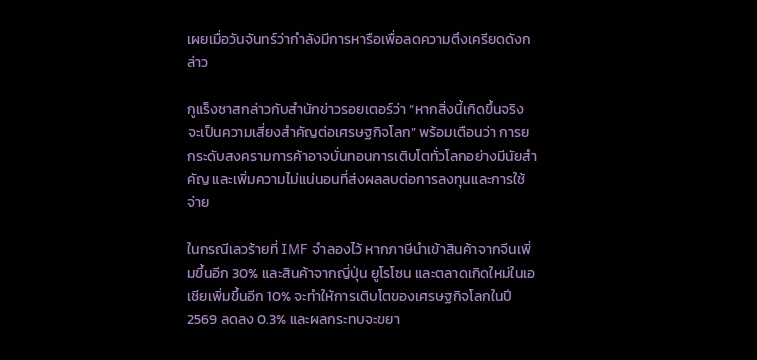เผยเมื่อวันจันทร์ว่ากำลังมีการหารือเพื่อลดความตึงเครียดดังกล่าว

กูแร็งชาสกล่าวกับสำนักข่าวรอยเตอร์ว่า “หากสิ่งนี้เกิดขึ้นจริง จะเป็นความเสี่ยงสำคัญต่อเศรษฐกิจโลก” พร้อมเตือนว่า การยกระดับสงครามการค้าอาจบั่นทอนการเติบโตทั่วโลกอย่างมีนัยสำคัญ และเพิ่มความไม่แน่นอนที่ส่งผลลบต่อการลงทุนและการใช้จ่าย

ในกรณีเลวร้ายที่ IMF จำลองไว้ หากภาษีนำเข้าสินค้าจากจีนเพิ่มขึ้นอีก 30% และสินค้าจากญี่ปุ่น ยูโรโซน และตลาดเกิดใหม่ในเอเชียเพิ่มขึ้นอีก 10% จะทำให้การเติบโตของเศรษฐกิจโลกในปี 2569 ลดลง 0.3% และผลกระทบจะขยา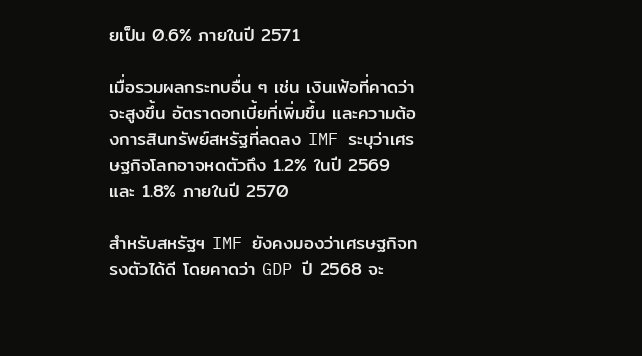ยเป็น 0.6% ภายในปี 2571

เมื่อรวมผลกระทบอื่น ๆ เช่น เงินเฟ้อที่คาดว่าจะสูงขึ้น อัตราดอกเบี้ยที่เพิ่มขึ้น และความต้องการสินทรัพย์สหรัฐที่ลดลง IMF ระบุว่าเศรษฐกิจโลกอาจหดตัวถึง 1.2% ในปี 2569 และ 1.8% ภายในปี 2570

สำหรับสหรัฐฯ IMF ยังคงมองว่าเศรษฐกิจทรงตัวได้ดี โดยคาดว่า GDP ปี 2568 จะ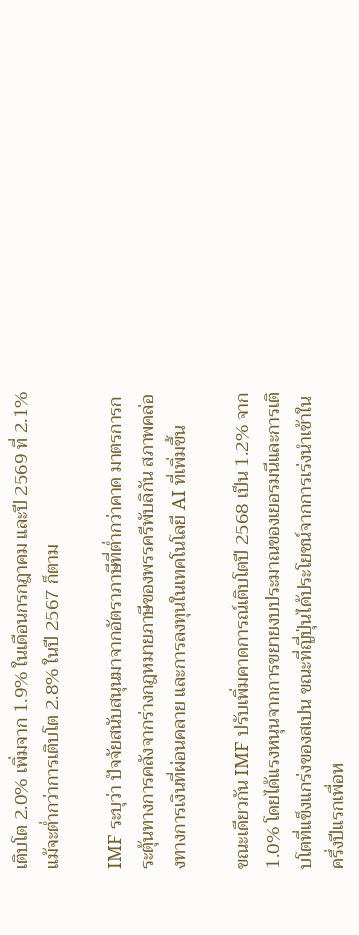เติบโต 2.0% เพิ่มจาก 1.9% ในเดือนกรกฎาคม และปี 2569 ที่ 2.1% แม้จะต่ำกว่าการเติบโต 2.8% ในปี 2567 ก็ตาม

IMF ระบุว่า ปัจจัยสนับสนุนมาจากอัตราภาษีที่ต่ำกว่าคาด มาตรการกระตุ้นทางการคลังจากร่างกฎหมายภาษีของพรรครีพับลิกัน สภาพคล่องทางการเงินที่ผ่อนคลาย และการลงทุนในเทคโนโลยี AI ที่เพิ่มขึ้น

ขณะเดียวกัน IMF ปรับเพิ่มคาดการณ์เติบโตปี 2568 เป็น 1.2% จาก 1.0% โดยได้แรงหนุนจากการขยายงบประมาณของเยอรมนีและการเติบโตที่แข็งแกร่งของสเปน ขณะที่ญี่ปุ่นได้ประโยชน์จากการเร่งนำเข้าในครึ่งปีแรกเพื่อห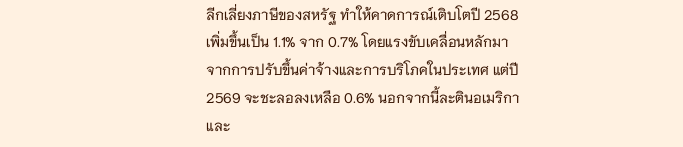ลีกเลี่ยงภาษีของสหรัฐ ทำให้คาดการณ์เติบโตปี 2568 เพิ่มขึ้นเป็น 1.1% จาก 0.7% โดยแรงขับเคลื่อนหลักมาจากการปรับขึ้นค่าจ้างและการบริโภคในประเทศ แต่ปี 2569 จะชะลอลงเหลือ 0.6% นอกจากนี้ละตินอเมริกาและ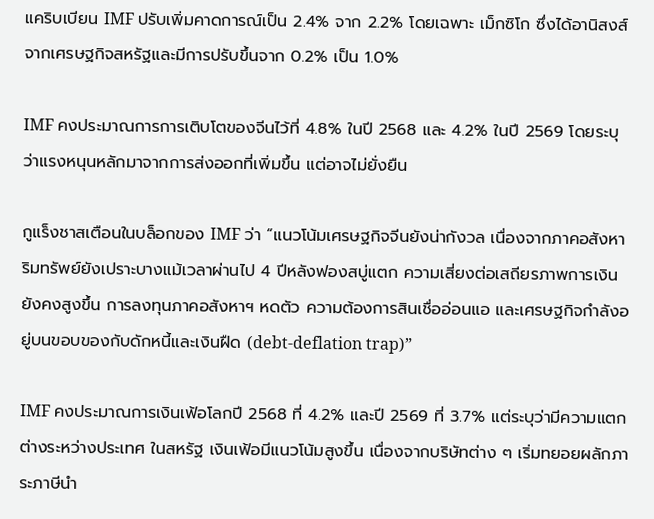แคริบเบียน IMF ปรับเพิ่มคาดการณ์เป็น 2.4% จาก 2.2% โดยเฉพาะ เม็กซิโก ซึ่งได้อานิสงส์จากเศรษฐกิจสหรัฐและมีการปรับขึ้นจาก 0.2% เป็น 1.0%

IMF คงประมาณการการเติบโตของจีนไว้ที่ 4.8% ในปี 2568 และ 4.2% ในปี 2569 โดยระบุว่าแรงหนุนหลักมาจากการส่งออกที่เพิ่มขึ้น แต่อาจไม่ยั่งยืน

กูแร็งชาสเตือนในบล็อกของ IMF ว่า “แนวโน้มเศรษฐกิจจีนยังน่ากังวล เนื่องจากภาคอสังหาริมทรัพย์ยังเปราะบางแม้เวลาผ่านไป 4 ปีหลังฟองสบู่แตก ความเสี่ยงต่อเสถียรภาพการเงินยังคงสูงขึ้น การลงทุนภาคอสังหาฯ หดตัว ความต้องการสินเชื่ออ่อนแอ และเศรษฐกิจกำลังอยู่บนขอบของกับดักหนี้และเงินฝืด (debt-deflation trap)”

IMF คงประมาณการเงินเฟ้อโลกปี 2568 ที่ 4.2% และปี 2569 ที่ 3.7% แต่ระบุว่ามีความแตกต่างระหว่างประเทศ ในสหรัฐ เงินเฟ้อมีแนวโน้มสูงขึ้น เนื่องจากบริษัทต่าง ๆ เริ่มทยอยผลักภาระภาษีนำ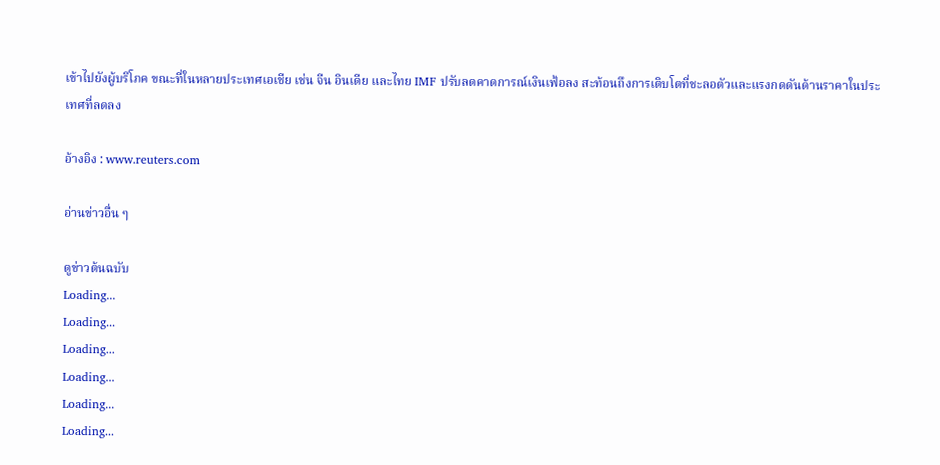เข้าไปยังผู้บริโภค ขณะที่ในหลายประเทศเอเชีย เช่น จีน อินเดีย และไทย IMF ปรับลดคาดการณ์เงินเฟ้อลง สะท้อนถึงการเติบโตที่ชะลอตัวและแรงกดดันด้านราคาในประเทศที่ลดลง

อ้างอิง : www.reuters.com

อ่านข่าวอื่น ๆ

ดูข่าวต้นฉบับ
Loading...
Loading...
Loading...
Loading...
Loading...
Loading...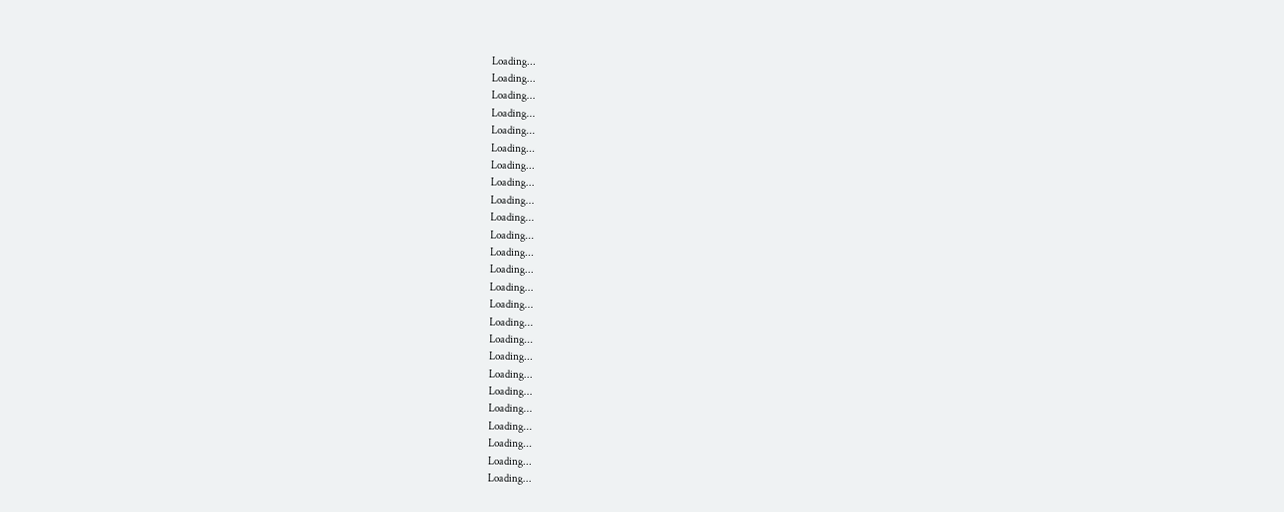Loading...
Loading...
Loading...
Loading...
Loading...
Loading...
Loading...
Loading...
Loading...
Loading...
Loading...
Loading...
Loading...
Loading...
Loading...
Loading...
Loading...
Loading...
Loading...
Loading...
Loading...
Loading...
Loading...
Loading...
Loading...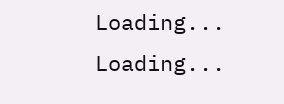Loading...
Loading...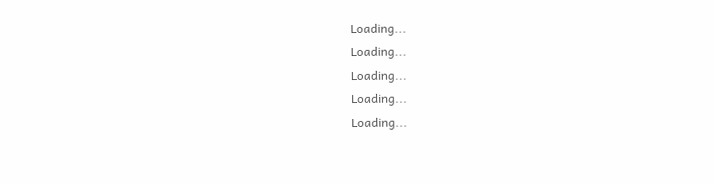Loading...
Loading...
Loading...
Loading...
Loading...